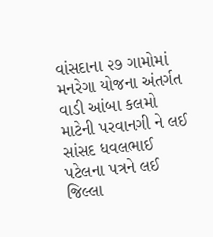વાંસદાના ૨૭ ગામોમાં મનરેગા યોજના અંતર્ગત વાડી આંબા કલમો માટેની પરવાનગી ને લઈ સાંસદ ધવલભાઈ પટેલના પત્રને લઈ જિલ્લા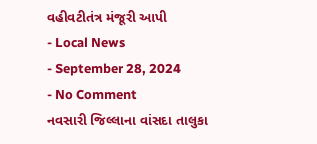વહીવટીતંત્ર મંજૂરી આપી
- Local News
- September 28, 2024
- No Comment
નવસારી જિલ્લાના વાંસદા તાલુકા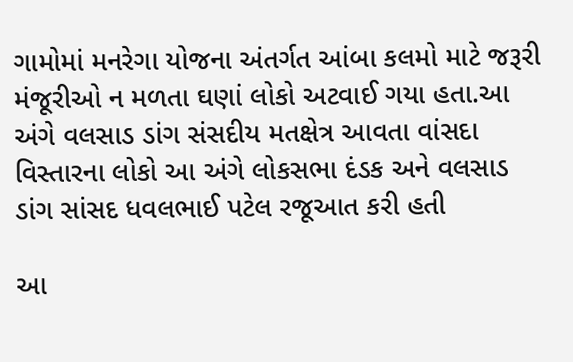ગામોમાં મનરેગા યોજના અંતર્ગત આંબા કલમો માટે જરૂરી મંજૂરીઓ ન મળતા ઘણાં લોકો અટવાઈ ગયા હતા.આ અંગે વલસાડ ડાંગ સંસદીય મતક્ષેત્ર આવતા વાંસદા વિસ્તારના લોકો આ અંગે લોકસભા દંડક અને વલસાડ ડાંગ સાંસદ ધવલભાઈ પટેલ રજૂઆત કરી હતી

આ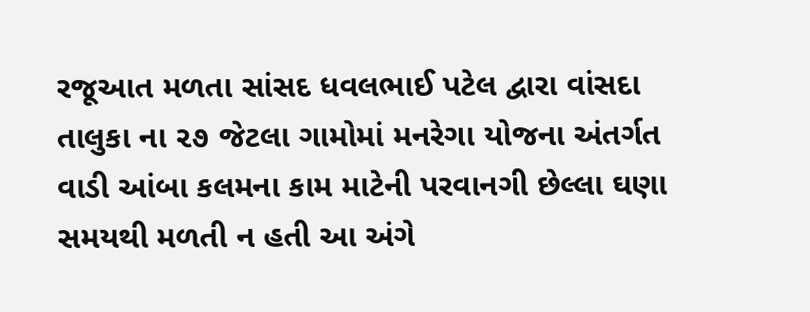રજૂઆત મળતા સાંસદ ધવલભાઈ પટેલ દ્વારા વાંસદા તાલુકા ના ૨૭ જેટલા ગામોમાં મનરેગા યોજના અંતર્ગત વાડી આંબા કલમના કામ માટેની પરવાનગી છેલ્લા ઘણા સમયથી મળતી ન હતી આ અંગે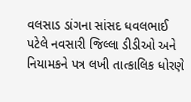વલસાડ ડાંગના સાંસદ ધવલભાઈ પટેલે નવસારી જિલ્લા ડીડીઓ અને નિયામકને પત્ર લખી તાત્કાલિક ધોરણે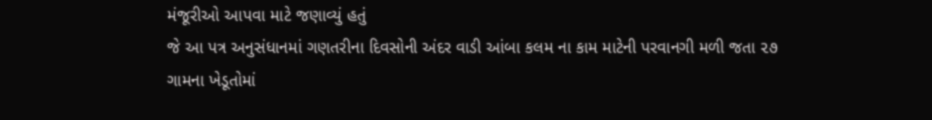મંજૂરીઓ આપવા માટે જણાવ્યું હતું
જે આ પત્ર અનુસંધાનમાં ગણતરીના દિવસોની અંદર વાડી આંબા કલમ ના કામ માટેની પરવાનગી મળી જતા ૨૭ ગામના ખેડૂતોમાં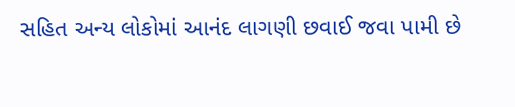સહિત અન્ય લોકોમાં આનંદ લાગણી છવાઈ જવા પામી છે